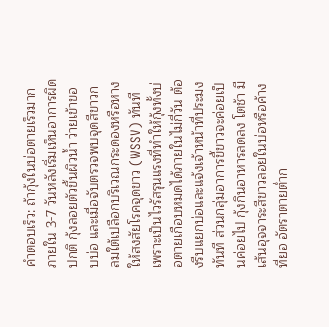คำตอบเร็ว: ถ้ากุ้งในบ่อตายเร็วมากภายใน 3-7 วันหลังเริ่มเห็นอาการผิดปกติ กุ้งลอยตัวขึ้นผิวน้ำ ว่ายเข้าขอบบ่อ และเมื่อจับตรวจพบจุดสีขาวกลมใต้เปลือกบริเวณกระดองหรือหาง ให้สงสัยโรคจุดขาว (WSSV) ทันทีเพราะเป็นไวรัสรุนแรงที่ทำให้กุ้งทั้งบ่อตายเกือบหมดได้ภายในไม่กี่วัน ต้องรีบแยกบ่อและแจ้งเจ้าหน้าที่ประมงทันที ส่วนกลุ่มอาการขี้ขาวจะค่อยเป็นค่อยไป กุ้งกินอาหารลดลง โตช้า มีเส้นอุจจาระสีขาวลอยในบ่อหรือค้างที่ยอ อัตราตายต่ำก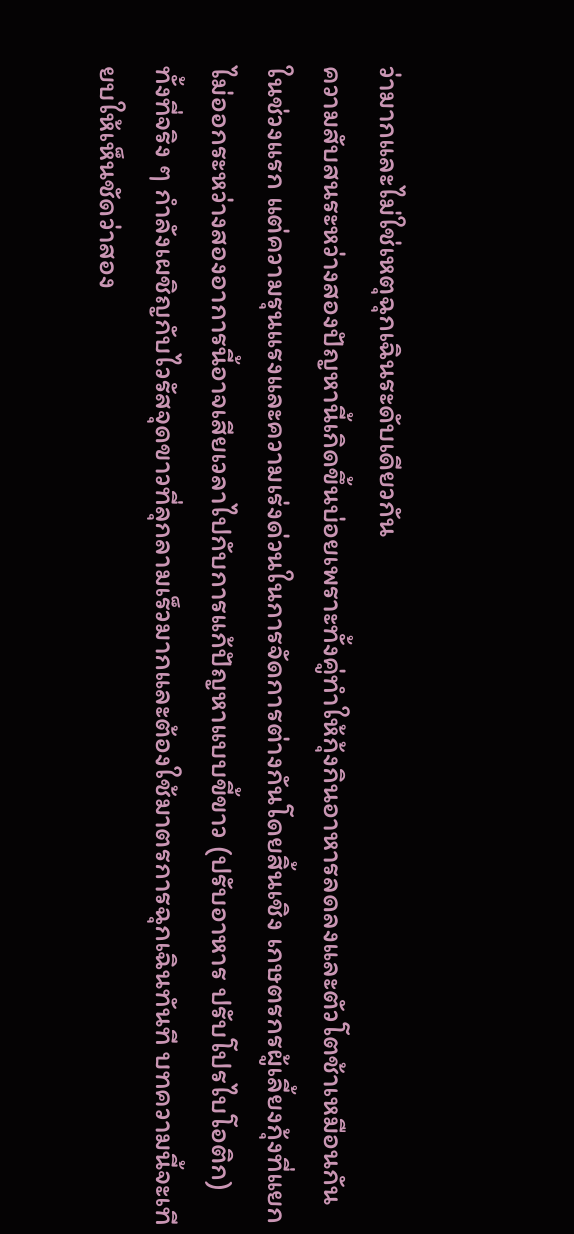ว่ามากและไม่ใช่เหตุฉุกเฉินระดับเดียวกัน
ความสับสนระหว่างสองปัญหานี้เกิดขึ้นบ่อยเพราะทั้งคู่ทำให้กุ้งกินอาหารลดลงและตัวโตช้าเหมือนกันในช่วงแรก แต่ความรุนแรงและความเร่งด่วนในการจัดการต่างกันโดยสิ้นเชิง เกษตรกรผู้เลี้ยงกุ้งที่แยกไม่ออกระหว่างสองอาการนี้อาจเสียเวลาไปกับการแก้ปัญหาแบบขี้ขาว (ปรับอาหาร ปรับโปรไบโอติก) ทั้งที่จริง ๆ กำลังเผชิญกับไวรัสจุดขาวที่ลุกลามเร็วมากและต้องใช้มาตรการฉุกเฉินทันที บทความนี้จะเทียบให้เห็นชัดว่าสอง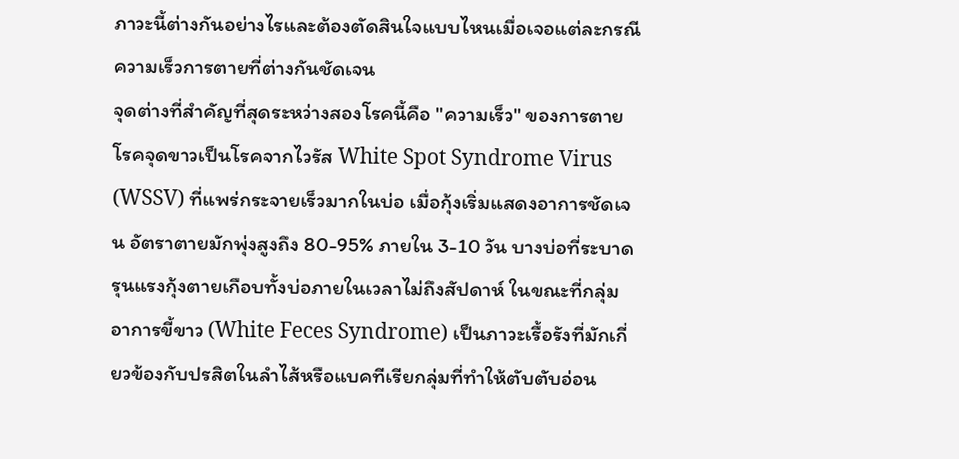ภาวะนี้ต่างกันอย่างไรและต้องตัดสินใจแบบไหนเมื่อเจอแต่ละกรณี
ความเร็วการตายที่ต่างกันชัดเจน
จุดต่างที่สำคัญที่สุดระหว่างสองโรคนี้คือ "ความเร็ว" ของการตาย โรคจุดขาวเป็นโรคจากไวรัส White Spot Syndrome Virus (WSSV) ที่แพร่กระจายเร็วมากในบ่อ เมื่อกุ้งเริ่มแสดงอาการชัดเจน อัตราตายมักพุ่งสูงถึง 80-95% ภายใน 3-10 วัน บางบ่อที่ระบาดรุนแรงกุ้งตายเกือบทั้งบ่อภายในเวลาไม่ถึงสัปดาห์ ในขณะที่กลุ่มอาการขี้ขาว (White Feces Syndrome) เป็นภาวะเรื้อรังที่มักเกี่ยวข้องกับปรสิตในลำไส้หรือแบคทีเรียกลุ่มที่ทำให้ตับตับอ่อน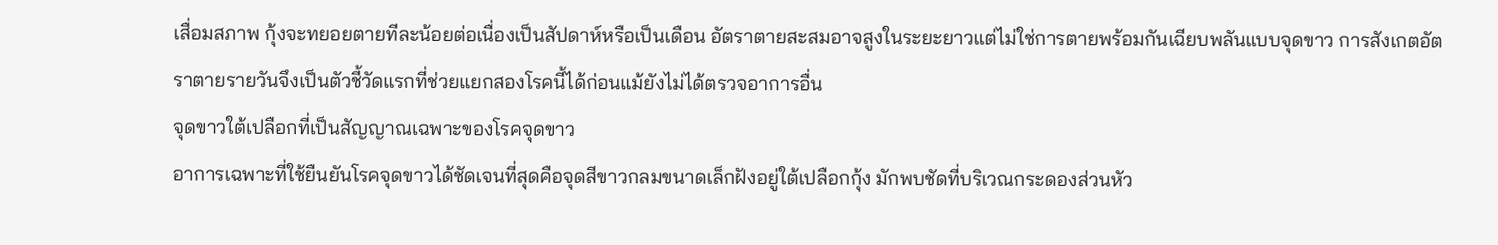เสื่อมสภาพ กุ้งจะทยอยตายทีละน้อยต่อเนื่องเป็นสัปดาห์หรือเป็นเดือน อัตราตายสะสมอาจสูงในระยะยาวแต่ไม่ใช่การตายพร้อมกันเฉียบพลันแบบจุดขาว การสังเกตอัตราตายรายวันจึงเป็นตัวชี้วัดแรกที่ช่วยแยกสองโรคนี้ได้ก่อนแม้ยังไม่ได้ตรวจอาการอื่น
จุดขาวใต้เปลือกที่เป็นสัญญาณเฉพาะของโรคจุดขาว
อาการเฉพาะที่ใช้ยืนยันโรคจุดขาวได้ชัดเจนที่สุดคือจุดสีขาวกลมขนาดเล็กฝังอยู่ใต้เปลือกกุ้ง มักพบชัดที่บริเวณกระดองส่วนหัว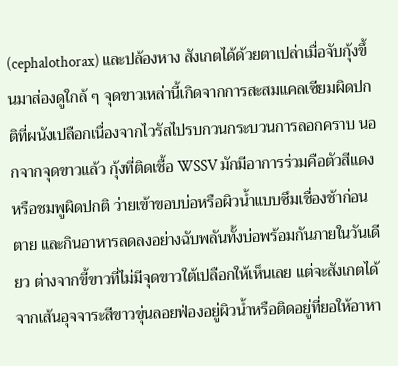(cephalothorax) และปล้องหาง สังเกตได้ด้วยตาเปล่าเมื่อจับกุ้งขึ้นมาส่องดูใกล้ ๆ จุดขาวเหล่านี้เกิดจากการสะสมแคลเซียมผิดปกติที่ผนังเปลือกเนื่องจากไวรัสไปรบกวนกระบวนการลอกคราบ นอกจากจุดขาวแล้ว กุ้งที่ติดเชื้อ WSSV มักมีอาการร่วมคือตัวสีแดงหรือชมพูผิดปกติ ว่ายเข้าขอบบ่อหรือผิวน้ำแบบซึมเชื่องช้าก่อนตาย และกินอาหารลดลงอย่างฉับพลันทั้งบ่อพร้อมกันภายในวันเดียว ต่างจากขี้ขาวที่ไม่มีจุดขาวใต้เปลือกให้เห็นเลย แต่จะสังเกตได้จากเส้นอุจจาระสีขาวขุ่นลอยฟ่องอยู่ผิวน้ำหรือติดอยู่ที่ยอให้อาหา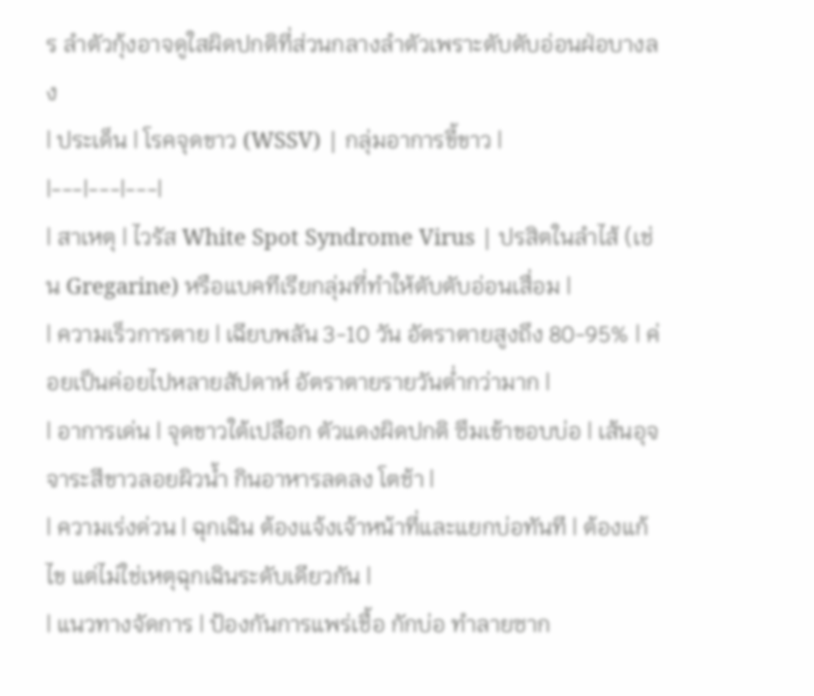ร ลำตัวกุ้งอาจดูใสผิดปกติที่ส่วนกลางลำตัวเพราะตับตับอ่อนฝ่อบางลง
| ประเด็น | โรคจุดขาว (WSSV) | กลุ่มอาการขี้ขาว |
|---|---|---|
| สาเหตุ | ไวรัส White Spot Syndrome Virus | ปรสิตในลำไส้ (เช่น Gregarine) หรือแบคทีเรียกลุ่มที่ทำให้ตับตับอ่อนเสื่อม |
| ความเร็วการตาย | เฉียบพลัน 3-10 วัน อัตราตายสูงถึง 80-95% | ค่อยเป็นค่อยไปหลายสัปดาห์ อัตราตายรายวันต่ำกว่ามาก |
| อาการเด่น | จุดขาวใต้เปลือก ตัวแดงผิดปกติ ซึมเข้าขอบบ่อ | เส้นอุจจาระสีขาวลอยผิวน้ำ กินอาหารลดลง โตช้า |
| ความเร่งด่วน | ฉุกเฉิน ต้องแจ้งเจ้าหน้าที่และแยกบ่อทันที | ต้องแก้ไข แต่ไม่ใช่เหตุฉุกเฉินระดับเดียวกัน |
| แนวทางจัดการ | ป้องกันการแพร่เชื้อ กักบ่อ ทำลายซาก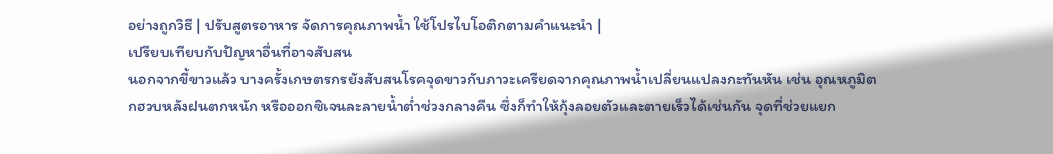อย่างถูกวิธี | ปรับสูตรอาหาร จัดการคุณภาพน้ำ ใช้โปรไบโอติกตามคำแนะนำ |
เปรียบเทียบกับปัญหาอื่นที่อาจสับสน
นอกจากขี้ขาวแล้ว บางครั้งเกษตรกรยังสับสนโรคจุดขาวกับภาวะเครียดจากคุณภาพน้ำเปลี่ยนแปลงกะทันหัน เช่น อุณหภูมิตกฮวบหลังฝนตกหนัก หรือออกซิเจนละลายน้ำต่ำช่วงกลางคืน ซึ่งก็ทำให้กุ้งลอยตัวและตายเร็วได้เช่นกัน จุดที่ช่วยแยก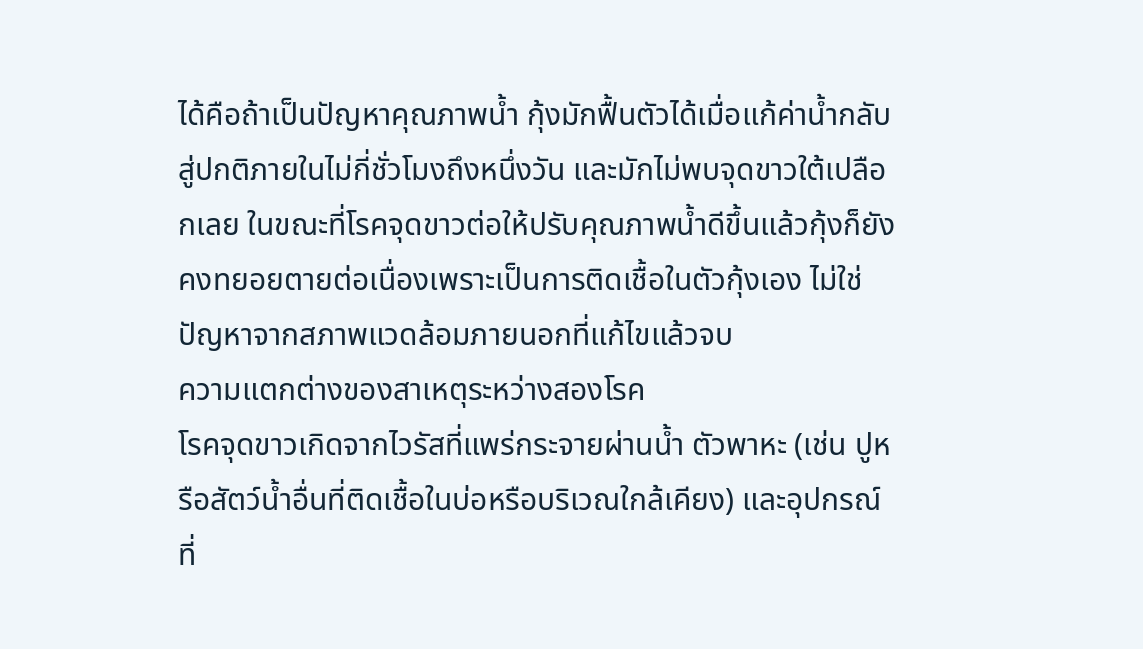ได้คือถ้าเป็นปัญหาคุณภาพน้ำ กุ้งมักฟื้นตัวได้เมื่อแก้ค่าน้ำกลับสู่ปกติภายในไม่กี่ชั่วโมงถึงหนึ่งวัน และมักไม่พบจุดขาวใต้เปลือกเลย ในขณะที่โรคจุดขาวต่อให้ปรับคุณภาพน้ำดีขึ้นแล้วกุ้งก็ยังคงทยอยตายต่อเนื่องเพราะเป็นการติดเชื้อในตัวกุ้งเอง ไม่ใช่ปัญหาจากสภาพแวดล้อมภายนอกที่แก้ไขแล้วจบ
ความแตกต่างของสาเหตุระหว่างสองโรค
โรคจุดขาวเกิดจากไวรัสที่แพร่กระจายผ่านน้ำ ตัวพาหะ (เช่น ปูหรือสัตว์น้ำอื่นที่ติดเชื้อในบ่อหรือบริเวณใกล้เคียง) และอุปกรณ์ที่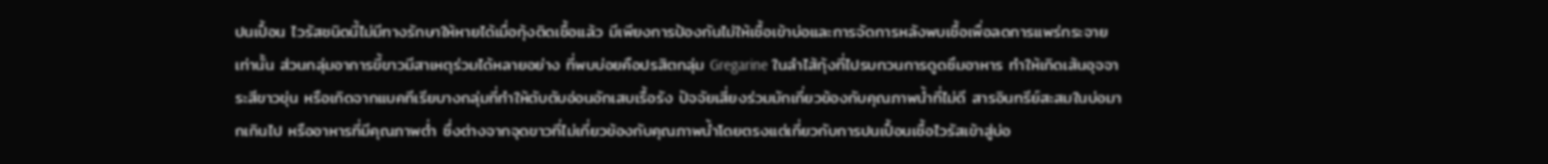ปนเปื้อน ไวรัสชนิดนี้ไม่มีทางรักษาให้หายได้เมื่อกุ้งติดเชื้อแล้ว มีเพียงการป้องกันไม่ให้เชื้อเข้าบ่อและการจัดการหลังพบเชื้อเพื่อลดการแพร่กระจายเท่านั้น ส่วนกลุ่มอาการขี้ขาวมีสาเหตุร่วมได้หลายอย่าง ที่พบบ่อยคือปรสิตกลุ่ม Gregarine ในลำไส้กุ้งที่ไปรบกวนการดูดซึมอาหาร ทำให้เกิดเส้นอุจจาระสีขาวขุ่น หรือเกิดจากแบคทีเรียบางกลุ่มที่ทำให้ตับตับอ่อนอักเสบเรื้อรัง ปัจจัยเสี่ยงร่วมมักเกี่ยวข้องกับคุณภาพน้ำที่ไม่ดี สารอินทรีย์สะสมในบ่อมากเกินไป หรืออาหารที่มีคุณภาพต่ำ ซึ่งต่างจากจุดขาวที่ไม่เกี่ยวข้องกับคุณภาพน้ำโดยตรงแต่เกี่ยวกับการปนเปื้อนเชื้อไวรัสเข้าสู่บ่อ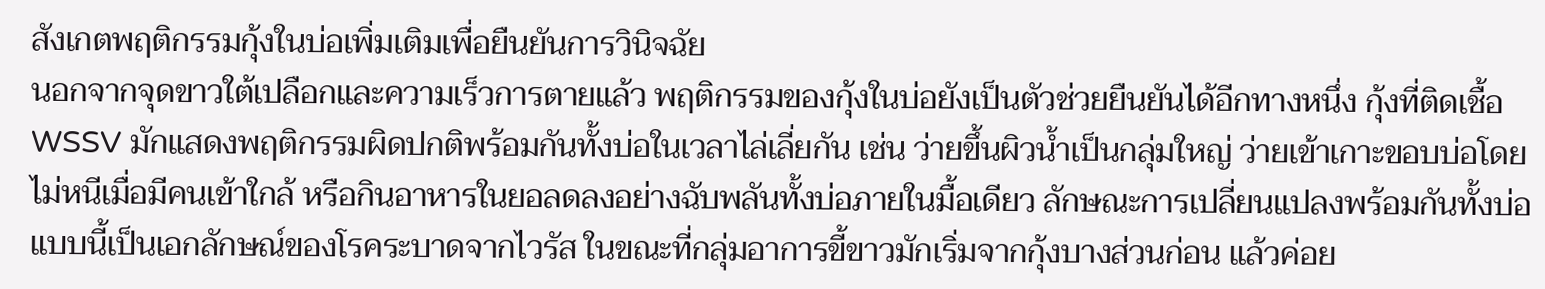สังเกตพฤติกรรมกุ้งในบ่อเพิ่มเติมเพื่อยืนยันการวินิจฉัย
นอกจากจุดขาวใต้เปลือกและความเร็วการตายแล้ว พฤติกรรมของกุ้งในบ่อยังเป็นตัวช่วยยืนยันได้อีกทางหนึ่ง กุ้งที่ติดเชื้อ WSSV มักแสดงพฤติกรรมผิดปกติพร้อมกันทั้งบ่อในเวลาไล่เลี่ยกัน เช่น ว่ายขึ้นผิวน้ำเป็นกลุ่มใหญ่ ว่ายเข้าเกาะขอบบ่อโดยไม่หนีเมื่อมีคนเข้าใกล้ หรือกินอาหารในยอลดลงอย่างฉับพลันทั้งบ่อภายในมื้อเดียว ลักษณะการเปลี่ยนแปลงพร้อมกันทั้งบ่อแบบนี้เป็นเอกลักษณ์ของโรคระบาดจากไวรัส ในขณะที่กลุ่มอาการขี้ขาวมักเริ่มจากกุ้งบางส่วนก่อน แล้วค่อย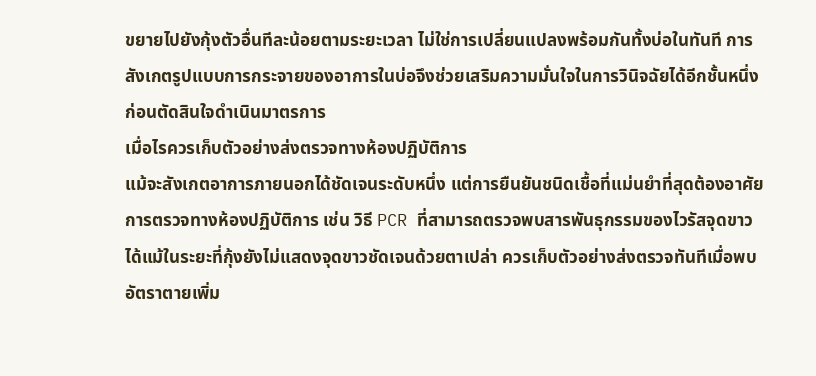ขยายไปยังกุ้งตัวอื่นทีละน้อยตามระยะเวลา ไม่ใช่การเปลี่ยนแปลงพร้อมกันทั้งบ่อในทันที การสังเกตรูปแบบการกระจายของอาการในบ่อจึงช่วยเสริมความมั่นใจในการวินิจฉัยได้อีกชั้นหนึ่งก่อนตัดสินใจดำเนินมาตรการ
เมื่อไรควรเก็บตัวอย่างส่งตรวจทางห้องปฏิบัติการ
แม้จะสังเกตอาการภายนอกได้ชัดเจนระดับหนึ่ง แต่การยืนยันชนิดเชื้อที่แม่นยำที่สุดต้องอาศัยการตรวจทางห้องปฏิบัติการ เช่น วิธี PCR ที่สามารถตรวจพบสารพันธุกรรมของไวรัสจุดขาวได้แม้ในระยะที่กุ้งยังไม่แสดงจุดขาวชัดเจนด้วยตาเปล่า ควรเก็บตัวอย่างส่งตรวจทันทีเมื่อพบอัตราตายเพิ่ม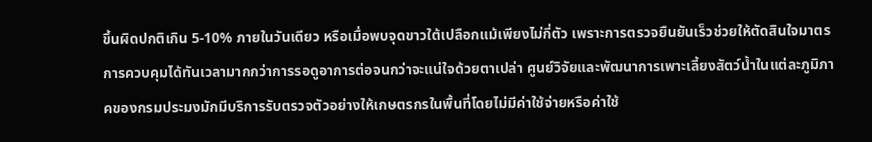ขึ้นผิดปกติเกิน 5-10% ภายในวันเดียว หรือเมื่อพบจุดขาวใต้เปลือกแม้เพียงไม่กี่ตัว เพราะการตรวจยืนยันเร็วช่วยให้ตัดสินใจมาตรการควบคุมได้ทันเวลามากกว่าการรอดูอาการต่อจนกว่าจะแน่ใจด้วยตาเปล่า ศูนย์วิจัยและพัฒนาการเพาะเลี้ยงสัตว์น้ำในแต่ละภูมิภาคของกรมประมงมักมีบริการรับตรวจตัวอย่างให้เกษตรกรในพื้นที่โดยไม่มีค่าใช้จ่ายหรือค่าใช้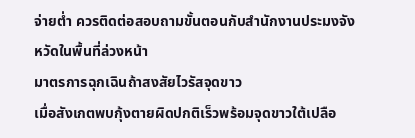จ่ายต่ำ ควรติดต่อสอบถามขั้นตอนกับสำนักงานประมงจังหวัดในพื้นที่ล่วงหน้า
มาตรการฉุกเฉินถ้าสงสัยไวรัสจุดขาว
เมื่อสังเกตพบกุ้งตายผิดปกติเร็วพร้อมจุดขาวใต้เปลือ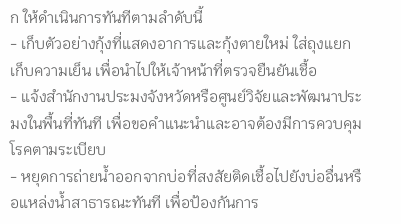ก ให้ดำเนินการทันทีตามลำดับนี้
- เก็บตัวอย่างกุ้งที่แสดงอาการและกุ้งตายใหม่ ใส่ถุงแยกเก็บความเย็น เพื่อนำไปให้เจ้าหน้าที่ตรวจยืนยันเชื้อ
- แจ้งสำนักงานประมงจังหวัดหรือศูนย์วิจัยและพัฒนาประมงในพื้นที่ทันที เพื่อขอคำแนะนำและอาจต้องมีการควบคุมโรคตามระเบียบ
- หยุดการถ่ายน้ำออกจากบ่อที่สงสัยติดเชื้อไปยังบ่ออื่นหรือแหล่งน้ำสาธารณะทันที เพื่อป้องกันการ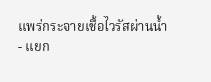แพร่กระจายเชื้อไวรัสผ่านน้ำ
- แยก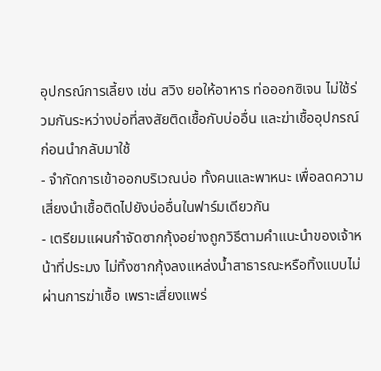อุปกรณ์การเลี้ยง เช่น สวิง ยอให้อาหาร ท่อออกซิเจน ไม่ใช้ร่วมกันระหว่างบ่อที่สงสัยติดเชื้อกับบ่ออื่น และฆ่าเชื้ออุปกรณ์ก่อนนำกลับมาใช้
- จำกัดการเข้าออกบริเวณบ่อ ทั้งคนและพาหนะ เพื่อลดความเสี่ยงนำเชื้อติดไปยังบ่ออื่นในฟาร์มเดียวกัน
- เตรียมแผนกำจัดซากกุ้งอย่างถูกวิธีตามคำแนะนำของเจ้าหน้าที่ประมง ไม่ทิ้งซากกุ้งลงแหล่งน้ำสาธารณะหรือทิ้งแบบไม่ผ่านการฆ่าเชื้อ เพราะเสี่ยงแพร่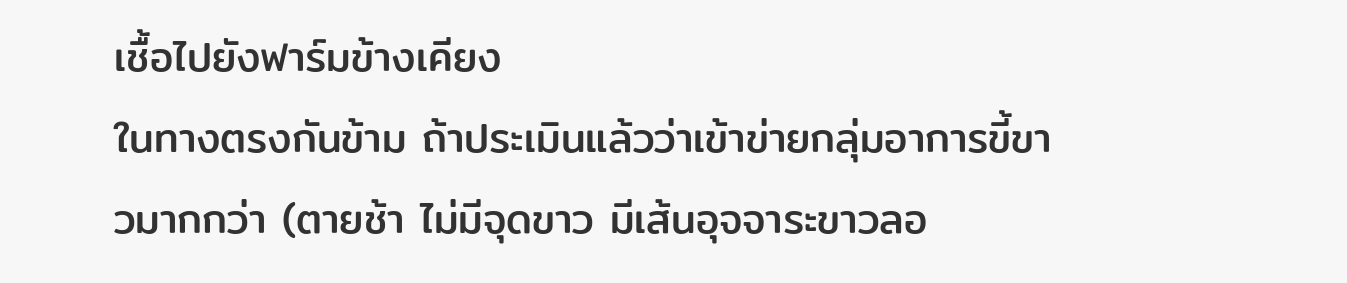เชื้อไปยังฟาร์มข้างเคียง
ในทางตรงกันข้าม ถ้าประเมินแล้วว่าเข้าข่ายกลุ่มอาการขี้ขาวมากกว่า (ตายช้า ไม่มีจุดขาว มีเส้นอุจจาระขาวลอ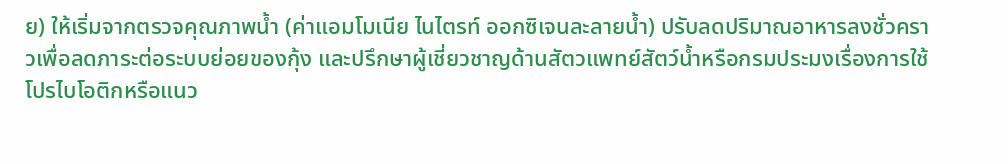ย) ให้เริ่มจากตรวจคุณภาพน้ำ (ค่าแอมโมเนีย ไนไตรท์ ออกซิเจนละลายน้ำ) ปรับลดปริมาณอาหารลงชั่วคราวเพื่อลดภาระต่อระบบย่อยของกุ้ง และปรึกษาผู้เชี่ยวชาญด้านสัตวแพทย์สัตว์น้ำหรือกรมประมงเรื่องการใช้โปรไบโอติกหรือแนว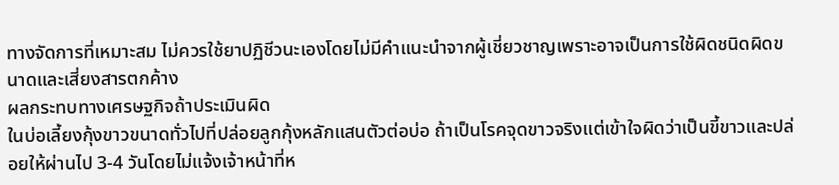ทางจัดการที่เหมาะสม ไม่ควรใช้ยาปฏิชีวนะเองโดยไม่มีคำแนะนำจากผู้เชี่ยวชาญเพราะอาจเป็นการใช้ผิดชนิดผิดขนาดและเสี่ยงสารตกค้าง
ผลกระทบทางเศรษฐกิจถ้าประเมินผิด
ในบ่อเลี้ยงกุ้งขาวขนาดทั่วไปที่ปล่อยลูกกุ้งหลักแสนตัวต่อบ่อ ถ้าเป็นโรคจุดขาวจริงแต่เข้าใจผิดว่าเป็นขี้ขาวและปล่อยให้ผ่านไป 3-4 วันโดยไม่แจ้งเจ้าหน้าที่ห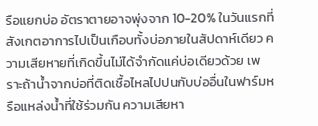รือแยกบ่อ อัตราตายอาจพุ่งจาก 10-20% ในวันแรกที่สังเกตอาการไปเป็นเกือบทั้งบ่อภายในสัปดาห์เดียว ความเสียหายที่เกิดขึ้นไม่ได้จำกัดแค่บ่อเดียวด้วย เพราะถ้าน้ำจากบ่อที่ติดเชื้อไหลไปปนกับบ่ออื่นในฟาร์มหรือแหล่งน้ำที่ใช้ร่วมกัน ความเสียหา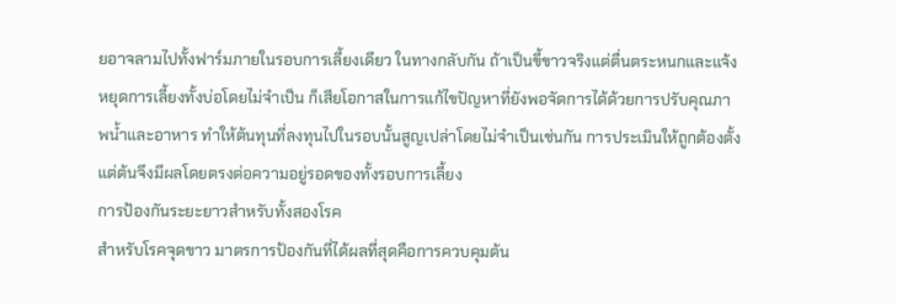ยอาจลามไปทั้งฟาร์มภายในรอบการเลี้ยงเดียว ในทางกลับกัน ถ้าเป็นขี้ขาวจริงแต่ตื่นตระหนกและแจ้งหยุดการเลี้ยงทั้งบ่อโดยไม่จำเป็น ก็เสียโอกาสในการแก้ไขปัญหาที่ยังพอจัดการได้ด้วยการปรับคุณภาพน้ำและอาหาร ทำให้ต้นทุนที่ลงทุนไปในรอบนั้นสูญเปล่าโดยไม่จำเป็นเช่นกัน การประเมินให้ถูกต้องตั้งแต่ต้นจึงมีผลโดยตรงต่อความอยู่รอดของทั้งรอบการเลี้ยง
การป้องกันระยะยาวสำหรับทั้งสองโรค
สำหรับโรคจุดขาว มาตรการป้องกันที่ได้ผลที่สุดคือการควบคุมต้น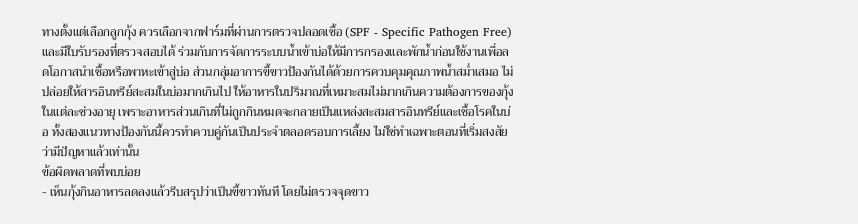ทางตั้งแต่เลือกลูกกุ้ง ควรเลือกจากฟาร์มที่ผ่านการตรวจปลอดเชื้อ (SPF - Specific Pathogen Free) และมีใบรับรองที่ตรวจสอบได้ ร่วมกับการจัดการระบบน้ำเข้าบ่อให้มีการกรองและพักน้ำก่อนใช้งานเพื่อลดโอกาสนำเชื้อหรือพาหะเข้าสู่บ่อ ส่วนกลุ่มอาการขี้ขาวป้องกันได้ด้วยการควบคุมคุณภาพน้ำสม่ำเสมอ ไม่ปล่อยให้สารอินทรีย์สะสมในบ่อมากเกินไป ให้อาหารในปริมาณที่เหมาะสมไม่มากเกินความต้องการของกุ้งในแต่ละช่วงอายุ เพราะอาหารส่วนเกินที่ไม่ถูกกินหมดจะกลายเป็นแหล่งสะสมสารอินทรีย์และเชื้อโรคในบ่อ ทั้งสองแนวทางป้องกันนี้ควรทำควบคู่กันเป็นประจำตลอดรอบการเลี้ยง ไม่ใช่ทำเฉพาะตอนที่เริ่มสงสัยว่ามีปัญหาแล้วเท่านั้น
ข้อผิดพลาดที่พบบ่อย
- เห็นกุ้งกินอาหารลดลงแล้วรีบสรุปว่าเป็นขี้ขาวทันที โดยไม่ตรวจจุดขาว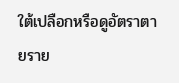ใต้เปลือกหรือดูอัตราตายราย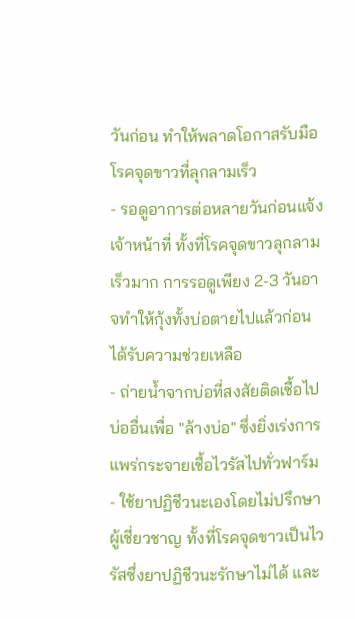วันก่อน ทำให้พลาดโอกาสรับมือโรคจุดขาวที่ลุกลามเร็ว
- รอดูอาการต่อหลายวันก่อนแจ้งเจ้าหน้าที่ ทั้งที่โรคจุดขาวลุกลามเร็วมาก การรอดูเพียง 2-3 วันอาจทำให้กุ้งทั้งบ่อตายไปแล้วก่อนได้รับความช่วยเหลือ
- ถ่ายน้ำจากบ่อที่สงสัยติดเชื้อไปบ่ออื่นเพื่อ "ล้างบ่อ" ซึ่งยิ่งเร่งการแพร่กระจายเชื้อไวรัสไปทั่วฟาร์ม
- ใช้ยาปฏิชีวนะเองโดยไม่ปรึกษาผู้เชี่ยวชาญ ทั้งที่โรคจุดขาวเป็นไวรัสซึ่งยาปฏิชีวนะรักษาไม่ได้ และ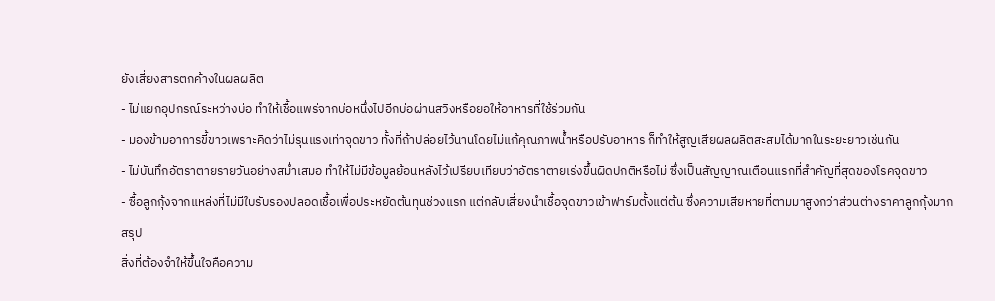ยังเสี่ยงสารตกค้างในผลผลิต
- ไม่แยกอุปกรณ์ระหว่างบ่อ ทำให้เชื้อแพร่จากบ่อหนึ่งไปอีกบ่อผ่านสวิงหรือยอให้อาหารที่ใช้ร่วมกัน
- มองข้ามอาการขี้ขาวเพราะคิดว่าไม่รุนแรงเท่าจุดขาว ทั้งที่ถ้าปล่อยไว้นานโดยไม่แก้คุณภาพน้ำหรือปรับอาหาร ก็ทำให้สูญเสียผลผลิตสะสมได้มากในระยะยาวเช่นกัน
- ไม่บันทึกอัตราตายรายวันอย่างสม่ำเสมอ ทำให้ไม่มีข้อมูลย้อนหลังไว้เปรียบเทียบว่าอัตราตายเร่งขึ้นผิดปกติหรือไม่ ซึ่งเป็นสัญญาณเตือนแรกที่สำคัญที่สุดของโรคจุดขาว
- ซื้อลูกกุ้งจากแหล่งที่ไม่มีใบรับรองปลอดเชื้อเพื่อประหยัดต้นทุนช่วงแรก แต่กลับเสี่ยงนำเชื้อจุดขาวเข้าฟาร์มตั้งแต่ต้น ซึ่งความเสียหายที่ตามมาสูงกว่าส่วนต่างราคาลูกกุ้งมาก
สรุป
สิ่งที่ต้องจำให้ขึ้นใจคือความ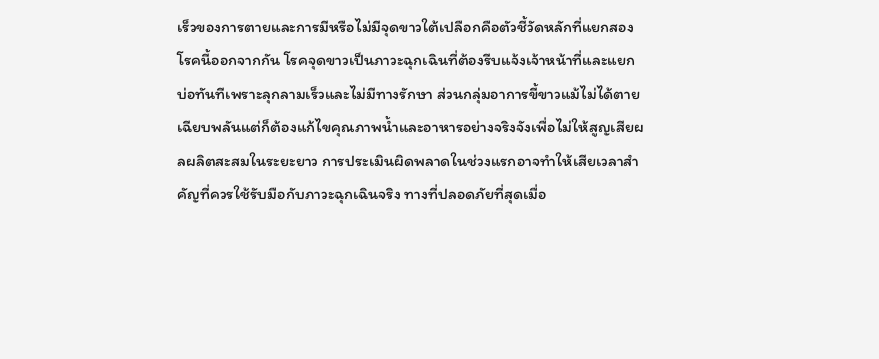เร็วของการตายและการมีหรือไม่มีจุดขาวใต้เปลือกคือตัวชี้วัดหลักที่แยกสองโรคนี้ออกจากกัน โรคจุดขาวเป็นภาวะฉุกเฉินที่ต้องรีบแจ้งเจ้าหน้าที่และแยกบ่อทันทีเพราะลุกลามเร็วและไม่มีทางรักษา ส่วนกลุ่มอาการขี้ขาวแม้ไม่ได้ตายเฉียบพลันแต่ก็ต้องแก้ไขคุณภาพน้ำและอาหารอย่างจริงจังเพื่อไม่ให้สูญเสียผลผลิตสะสมในระยะยาว การประเมินผิดพลาดในช่วงแรกอาจทำให้เสียเวลาสำคัญที่ควรใช้รับมือกับภาวะฉุกเฉินจริง ทางที่ปลอดภัยที่สุดเมื่อ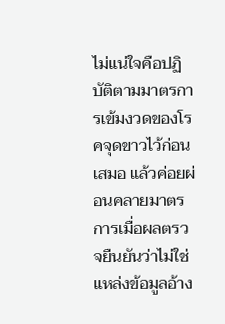ไม่แน่ใจคือปฏิบัติตามมาตรการเข้มงวดของโรคจุดขาวไว้ก่อนเสมอ แล้วค่อยผ่อนคลายมาตรการเมื่อผลตรวจยืนยันว่าไม่ใช่
แหล่งข้อมูลอ้าง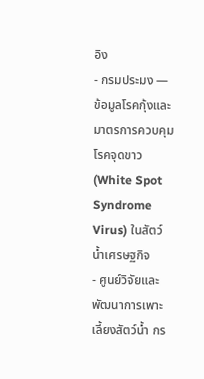อิง
- กรมประมง — ข้อมูลโรคกุ้งและมาตรการควบคุมโรคจุดขาว (White Spot Syndrome Virus) ในสัตว์น้ำเศรษฐกิจ
- ศูนย์วิจัยและพัฒนาการเพาะเลี้ยงสัตว์น้ำ กร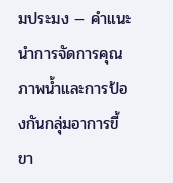มประมง — คำแนะนำการจัดการคุณภาพน้ำและการป้องกันกลุ่มอาการขี้ขา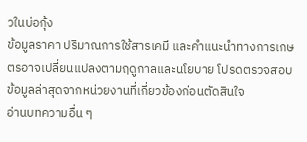วในบ่อกุ้ง
ข้อมูลราคา ปริมาณการใช้สารเคมี และคำแนะนำทางการเกษตรอาจเปลี่ยนแปลงตามฤดูกาลและนโยบาย โปรดตรวจสอบข้อมูลล่าสุดจากหน่วยงานที่เกี่ยวข้องก่อนตัดสินใจ
อ่านบทความอื่น ๆ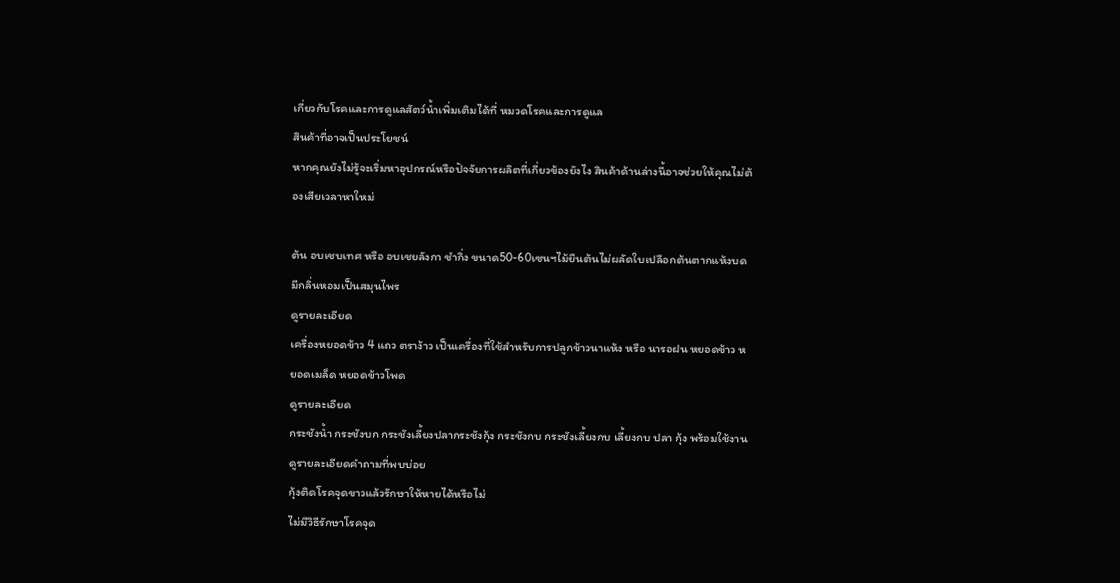เกี่ยวกับโรคและการดูแลสัตว์น้ำเพิ่มเติมได้ที่ หมวดโรคและการดูแล
สินค้าที่อาจเป็นประโยชน์
หากคุณยังไม่รู้จะเริ่มหาอุปกรณ์หรือปัจจัยการผลิตที่เกี่ยวข้องยังไง สินค้าด้านล่างนี้อาจช่วยให้คุณไม่ต้องเสียเวลาหาใหม่

ต้น อบเชบเทศ หรือ อบเชยลังกา ชำกิ่ง ขนาด50-60เซนฯไม้ยืนต้นไม่ผลัดใบเปลือกต้นตากแห้งบดมีกลิ่นหอมเป็นสมุนไพร
ดูรายละเอียด
เครื่องหยอดข้าว 4 แถว ตราง้าว เป็นเครื่องที่ใช้สำหรับการปลูกข้าวนาแห้ง หรือ นารอฝน หยอดข้าว หยอดเมล็ด หยอดข้าวโพด
ดูรายละเอียด
กระชังน้ำ กระชังบก กระชังเลี้ยงปลากระชังกุ้ง กระชังกบ กระชังเลี้ยงกบ เลี้ยงกบ ปลา กุ้ง พร้อมใช้งาน
ดูรายละเอียดคำถามที่พบบ่อย
กุ้งติดโรคจุดขาวแล้วรักษาให้หายได้หรือไม่
ไม่มีวิธีรักษาโรคจุด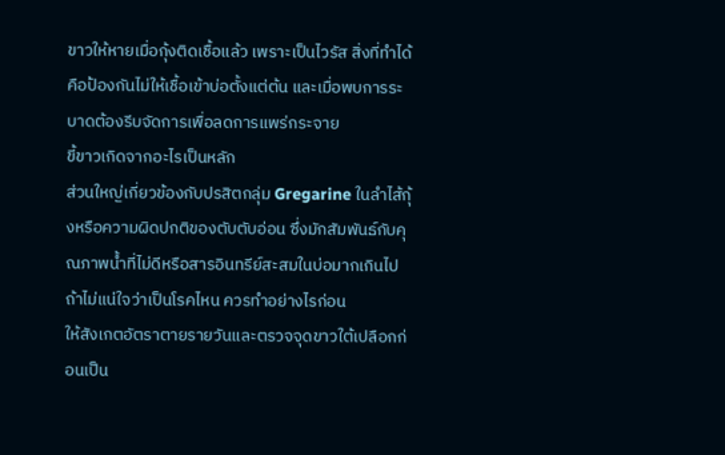ขาวให้หายเมื่อกุ้งติดเชื้อแล้ว เพราะเป็นไวรัส สิ่งที่ทำได้คือป้องกันไม่ให้เชื้อเข้าบ่อตั้งแต่ต้น และเมื่อพบการระบาดต้องรีบจัดการเพื่อลดการแพร่กระจาย
ขี้ขาวเกิดจากอะไรเป็นหลัก
ส่วนใหญ่เกี่ยวข้องกับปรสิตกลุ่ม Gregarine ในลำไส้กุ้งหรือความผิดปกติของตับตับอ่อน ซึ่งมักสัมพันธ์กับคุณภาพน้ำที่ไม่ดีหรือสารอินทรีย์สะสมในบ่อมากเกินไป
ถ้าไม่แน่ใจว่าเป็นโรคไหน ควรทำอย่างไรก่อน
ให้สังเกตอัตราตายรายวันและตรวจจุดขาวใต้เปลือกก่อนเป็น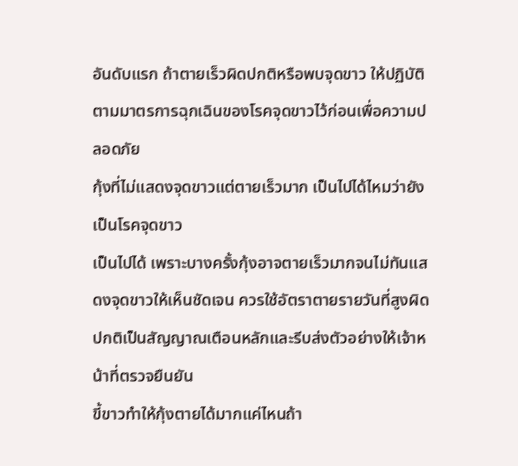อันดับแรก ถ้าตายเร็วผิดปกติหรือพบจุดขาว ให้ปฏิบัติตามมาตรการฉุกเฉินของโรคจุดขาวไว้ก่อนเพื่อความปลอดภัย
กุ้งที่ไม่แสดงจุดขาวแต่ตายเร็วมาก เป็นไปได้ไหมว่ายังเป็นโรคจุดขาว
เป็นไปได้ เพราะบางครั้งกุ้งอาจตายเร็วมากจนไม่ทันแสดงจุดขาวให้เห็นชัดเจน ควรใช้อัตราตายรายวันที่สูงผิดปกติเป็นสัญญาณเตือนหลักและรีบส่งตัวอย่างให้เจ้าหน้าที่ตรวจยืนยัน
ขี้ขาวทำให้กุ้งตายได้มากแค่ไหนถ้า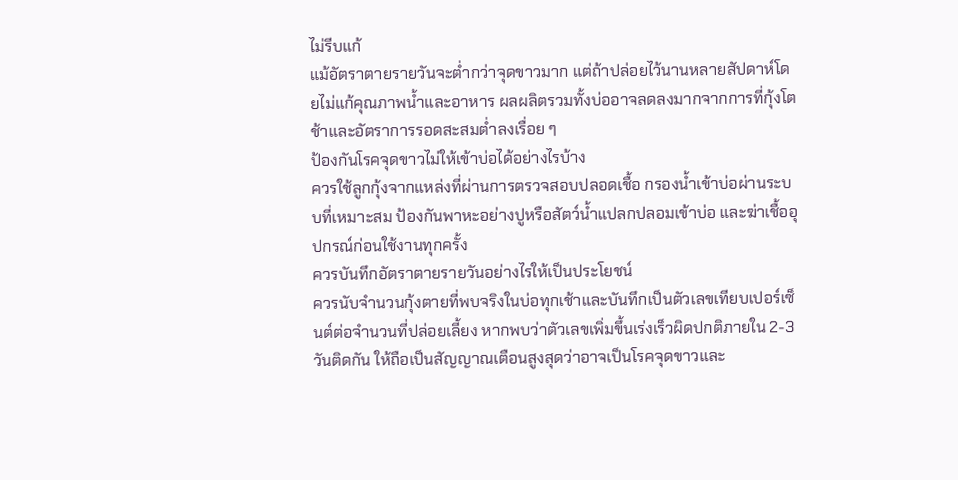ไม่รีบแก้
แม้อัตราตายรายวันจะต่ำกว่าจุดขาวมาก แต่ถ้าปล่อยไว้นานหลายสัปดาห์โดยไม่แก้คุณภาพน้ำและอาหาร ผลผลิตรวมทั้งบ่ออาจลดลงมากจากการที่กุ้งโตช้าและอัตราการรอดสะสมต่ำลงเรื่อย ๆ
ป้องกันโรคจุดขาวไม่ให้เข้าบ่อได้อย่างไรบ้าง
ควรใช้ลูกกุ้งจากแหล่งที่ผ่านการตรวจสอบปลอดเชื้อ กรองน้ำเข้าบ่อผ่านระบบที่เหมาะสม ป้องกันพาหะอย่างปูหรือสัตว์น้ำแปลกปลอมเข้าบ่อ และฆ่าเชื้ออุปกรณ์ก่อนใช้งานทุกครั้ง
ควรบันทึกอัตราตายรายวันอย่างไรให้เป็นประโยชน์
ควรนับจำนวนกุ้งตายที่พบจริงในบ่อทุกเช้าและบันทึกเป็นตัวเลขเทียบเปอร์เซ็นต์ต่อจำนวนที่ปล่อยเลี้ยง หากพบว่าตัวเลขเพิ่มขึ้นเร่งเร็วผิดปกติภายใน 2-3 วันติดกัน ให้ถือเป็นสัญญาณเตือนสูงสุดว่าอาจเป็นโรคจุดขาวและ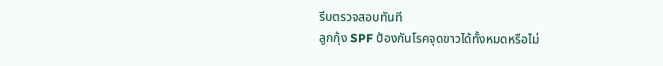รีบตรวจสอบทันที
ลูกกุ้ง SPF ป้องกันโรคจุดขาวได้ทั้งหมดหรือไม่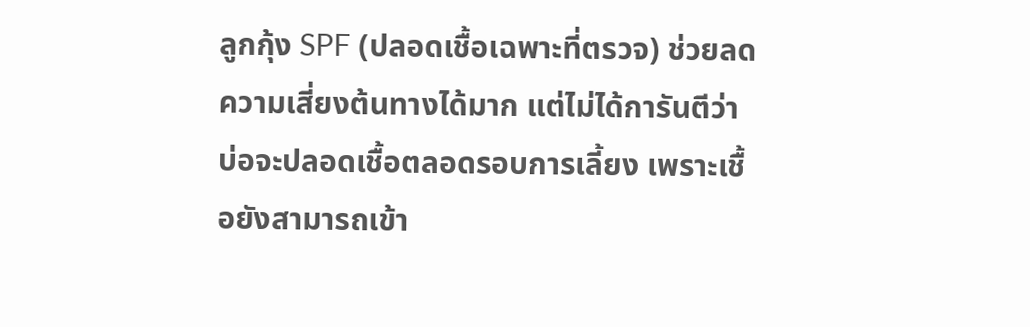ลูกกุ้ง SPF (ปลอดเชื้อเฉพาะที่ตรวจ) ช่วยลดความเสี่ยงต้นทางได้มาก แต่ไม่ได้การันตีว่าบ่อจะปลอดเชื้อตลอดรอบการเลี้ยง เพราะเชื้อยังสามารถเข้า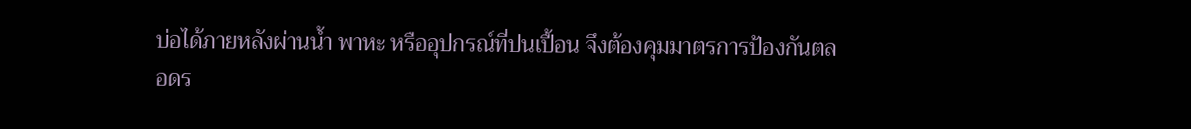บ่อได้ภายหลังผ่านน้ำ พาหะ หรืออุปกรณ์ที่ปนเปื้อน จึงต้องคุมมาตรการป้องกันตลอดร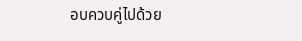อบควบคู่ไปด้วย